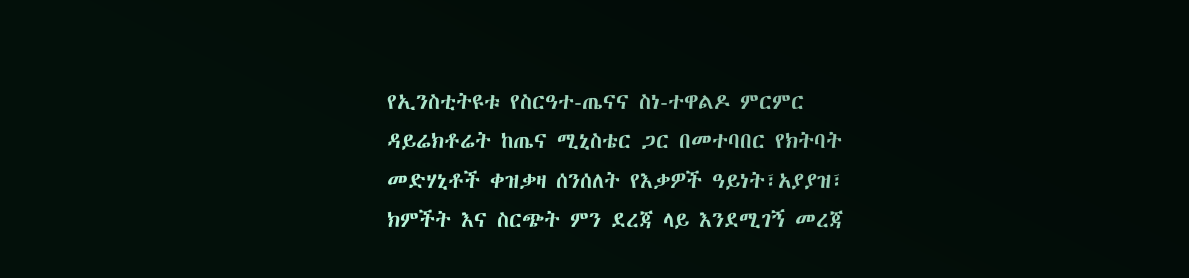የኢንስቲትዩቱ የስርዓተ-ጤናና ስነ-ተዋልዶ ምርምር ዳይሬክቶሬት ከጤና ሚኒስቴር ጋር በመተባበር የክትባት መድሃኒቶች ቀዝቃዛ ሰንሰለት የእቃዎች ዓይነት፣አያያዝ፣ ክምችት እና ስርጭት ምን ደረጃ ላይ እንደሚገኝ መረጃ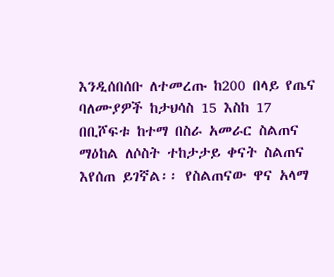እንዲሰበሰቡ ለተመረጡ ከ200 በላይ የጤና ባለሙያዎች ከታህሳስ 15 እስከ 17 በቢሾፍቱ ከተማ በስራ አመራር ስልጠና ማዕከል ለሶስት ተከታታይ ቀናት ስልጠና እየሰጠ ይገኛል፡፡ የስልጠናው ዋና አላማ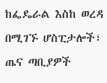ከፌዴራል እስከ ወረዳ በሚገኙ ሆስፒታሎች፣ ጤና ጣቢያዎች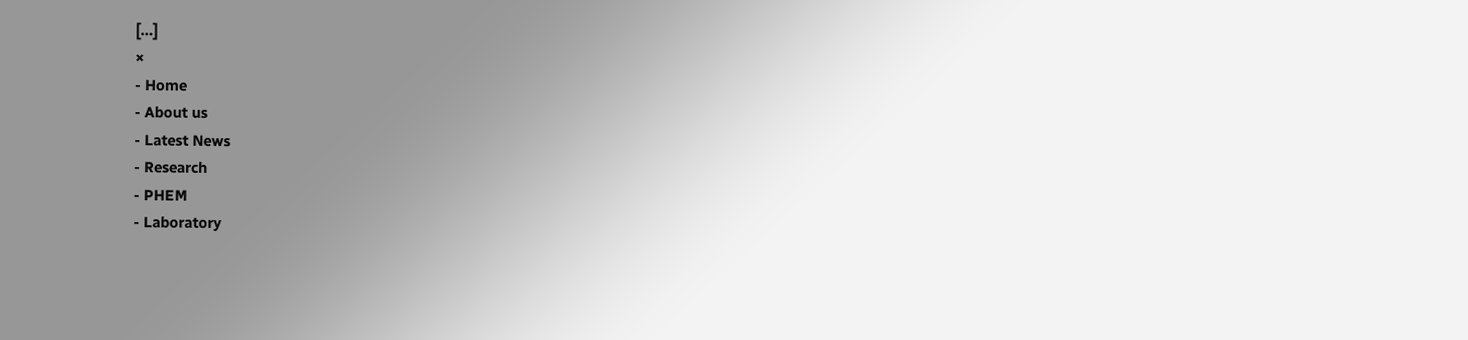[…]
×
- Home
- About us
- Latest News
- Research
- PHEM
- Laboratory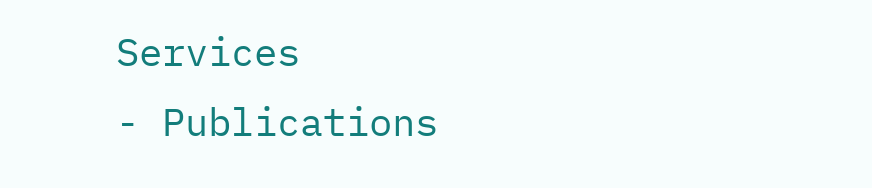Services
- Publications